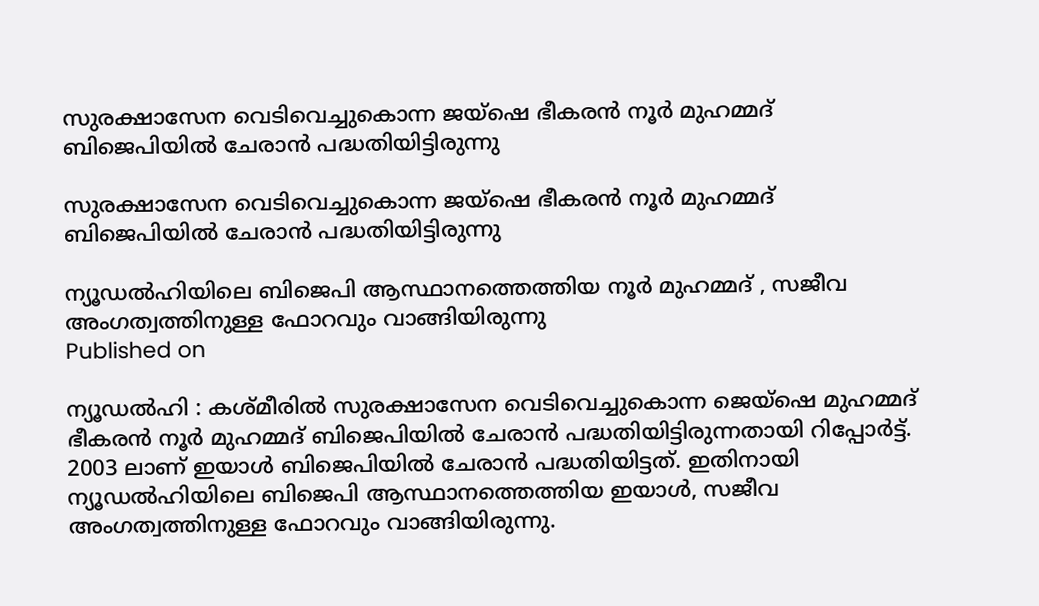സുരക്ഷാസേന വെടിവെച്ചുകൊന്ന ജയ്‌ഷെ ഭീകരന്‍ നൂര്‍ മുഹമ്മദ് ബിജെപിയില്‍ ചേരാന്‍ പദ്ധതിയിട്ടിരുന്നു

സുരക്ഷാസേന വെടിവെച്ചുകൊന്ന ജയ്‌ഷെ ഭീകരന്‍ നൂര്‍ മുഹമ്മദ് ബിജെപിയില്‍ ചേരാന്‍ പദ്ധതിയിട്ടിരുന്നു

ന്യൂഡല്‍ഹിയിലെ ബിജെപി ആസ്ഥാനത്തെത്തിയ നൂര്‍ മുഹമ്മദ് , സജീവ അംഗത്വത്തിനുള്ള ഫോറവും വാങ്ങിയിരുന്നു
Published on

ന്യൂഡല്‍ഹി : കശ്മീരില്‍ സുരക്ഷാസേന വെടിവെച്ചുകൊന്ന ജെയ്‌ഷെ മുഹമ്മദ് ഭീകരന്‍ നൂര്‍ മുഹമ്മദ് ബിജെപിയില്‍ ചേരാന്‍ പദ്ധതിയിട്ടിരുന്നതായി റിപ്പോര്‍ട്ട്. 2003 ലാണ് ഇയാള്‍ ബിജെപിയില്‍ ചേരാന്‍ പദ്ധതിയിട്ടത്. ഇതിനായി ന്യൂഡല്‍ഹിയിലെ ബിജെപി ആസ്ഥാനത്തെത്തിയ ഇയാള്‍, സജീവ അംഗത്വത്തിനുള്ള ഫോറവും വാങ്ങിയിരുന്നു.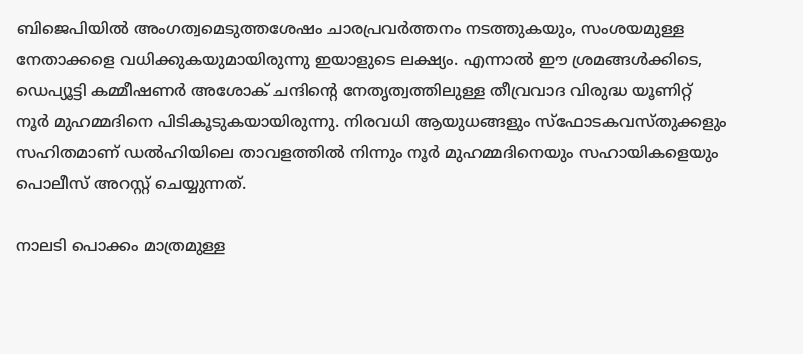ബിജെപിയില്‍ അംഗത്വമെടുത്തശേഷം ചാരപ്രവര്‍ത്തനം നടത്തുകയും, സംശയമുള്ള നേതാക്കളെ വധിക്കുകയുമായിരുന്നു ഇയാളുടെ ലക്ഷ്യം. എന്നാല്‍ ഈ ശ്രമങ്ങള്‍ക്കിടെ, ഡെപ്യൂട്ടി കമ്മീഷണര്‍ അശോക് ചന്ദിന്റെ നേതൃത്വത്തിലുള്ള തീവ്രവാദ വിരുദ്ധ യൂണിറ്റ് നൂര്‍ മുഹമ്മദിനെ പിടികൂടുകയായിരുന്നു. നിരവധി ആയുധങ്ങളും സ്‌ഫോടകവസ്തുക്കളും സഹിതമാണ് ഡല്‍ഹിയിലെ താവളത്തില്‍ നിന്നും നൂര്‍ മുഹമ്മദിനെയും സഹായികളെയും പൊലീസ് അറസ്റ്റ് ചെയ്യുന്നത്.

നാലടി പൊക്കം മാത്രമുള്ള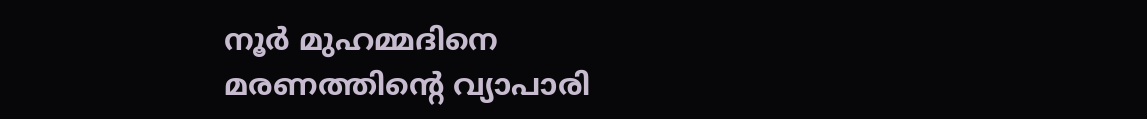നൂര്‍ മുഹമ്മദിനെ മരണത്തിന്റെ വ്യാപാരി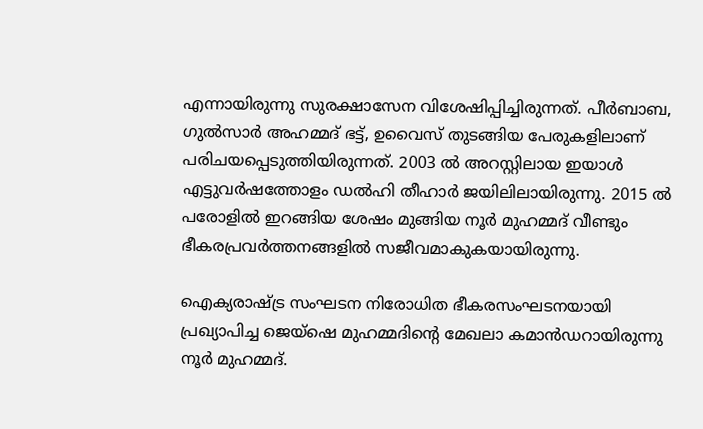എന്നായിരുന്നു സുരക്ഷാസേന വിശേഷിപ്പിച്ചിരുന്നത്. പീര്‍ബാബ, ഗുല്‍സാര്‍ അഹമ്മദ് ഭട്ട്, ഉവൈസ് തുടങ്ങിയ പേരുകളിലാണ് പരിചയപ്പെടുത്തിയിരുന്നത്. 2003 ല്‍ അറസ്റ്റിലായ ഇയാള്‍ എട്ടുവര്‍ഷത്തോളം ഡല്‍ഹി തീഹാര്‍ ജയിലിലായിരുന്നു. 2015 ല്‍ പരോളില്‍ ഇറങ്ങിയ ശേഷം മുങ്ങിയ നൂര്‍ മുഹമ്മദ് വീണ്ടും ഭീകരപ്രവര്‍ത്തനങ്ങളില്‍ സജീവമാകുകയായിരുന്നു.

ഐക്യരാഷ്ട്ര സംഘടന നിരോധിത ഭീകരസംഘടനയായി പ്രഖ്യാപിച്ച ജെയ്‌ഷെ മുഹമ്മദിന്റെ മേഖലാ കമാന്‍ഡറായിരുന്നു നൂര്‍ മുഹമ്മദ്.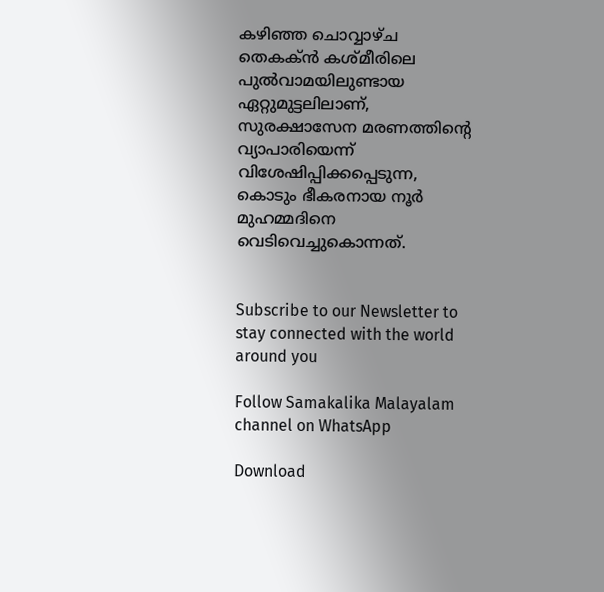കഴിഞ്ഞ ചൊവ്വാഴ്ച തെകക്ന്‍ കശ്മീരിലെ പുല്‍വാമയിലുണ്ടായ ഏറ്റുമുട്ടലിലാണ്, സുരക്ഷാസേന മരണത്തിന്റെ വ്യാപാരിയെന്ന് വിശേഷിപ്പിക്കപ്പെടുന്ന, കൊടും ഭീകരനായ നൂര്‍ മുഹമ്മദിനെ വെടിവെച്ചുകൊന്നത്.


Subscribe to our Newsletter to stay connected with the world around you

Follow Samakalika Malayalam channel on WhatsApp

Download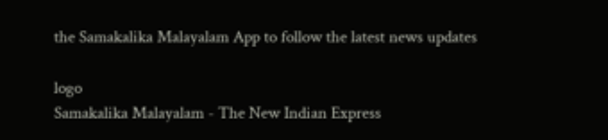the Samakalika Malayalam App to follow the latest news updates

logo
Samakalika Malayalam - The New Indian Express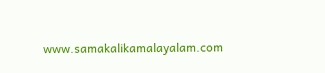www.samakalikamalayalam.com